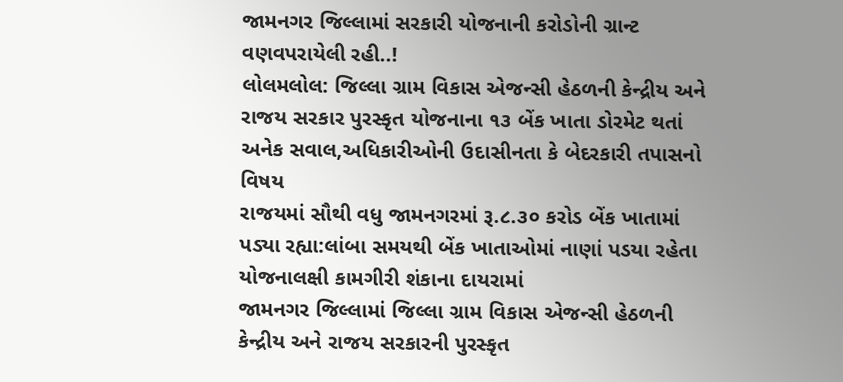જામનગર જિલ્લામાં સરકારી યોજનાની કરોડોની ગ્રાન્ટ વણવપરાયેલી રહી..!
લોલમલોલ: જિલ્લા ગ્રામ વિકાસ એજન્સી હેઠળની કેન્દ્રીય અને રાજય સરકાર પુરસ્કૃત યોજનાના ૧૩ બેંક ખાતા ડોરમેટ થતાં અનેક સવાલ,અધિકારીઓની ઉદાસીનતા કે બેદરકારી તપાસનો વિષય
રાજયમાં સૌથી વધુ જામનગરમાં રૂ.૮.૩૦ કરોડ બેંક ખાતામાં પડ્યા રહ્યા:લાંબા સમયથી બેંક ખાતાઓમાં નાણાં પડયા રહેતા યોજનાલક્ષી કામગીરી શંકાના દાયરામાં
જામનગર જિલ્લામાં જિલ્લા ગ્રામ વિકાસ એજન્સી હેઠળની કેન્દ્રીય અને રાજય સરકારની પુરસ્કૃત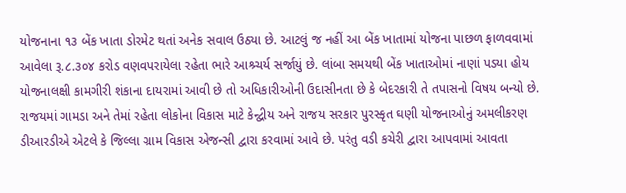યોજનાના ૧૩ બેંક ખાતા ડોરમેટ થતાં અનેક સવાલ ઉઠ્યા છે. આટલું જ નહીં આ બેંક ખાતામાં યોજના પાછળ ફાળવવામાં આવેલા રૂ.૮.૩૦૪ કરોડ વણવપરાયેલા રહેતા ભારે આશ્ર્ચર્ય સર્જાયું છે. લાંબા સમયથી બેંક ખાતાઓમાં નાણાં પડયા હોય યોજનાલક્ષી કામગીરી શંકાના દાયરામાં આવી છે તો અધિકારીઓની ઉદાસીનતા છે કે બેદરકારી તે તપાસનો વિષય બન્યો છે.
રાજયમાં ગામડા અને તેમાં રહેતા લોકોના વિકાસ માટે કેન્દ્વીય અને રાજય સરકાર પુરસ્કૃત ઘણી યોજનાઓનું અમલીકરણ ડીઆરડીએ એટલે કે જિલ્લા ગ્રામ વિકાસ એજન્સી દ્વારા કરવામાં આવે છે. પરંતુ વડી કચેરી દ્વારા આપવામાં આવતા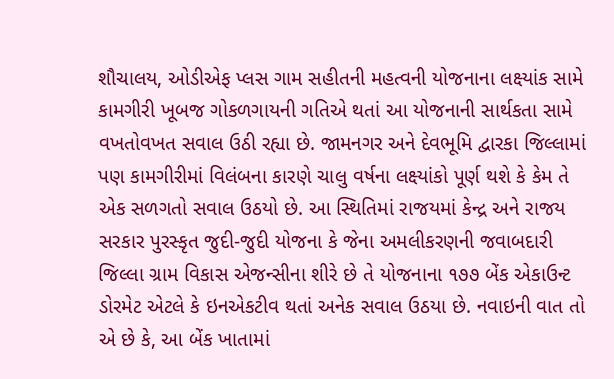શૌચાલય, ઓડીએફ પ્લસ ગામ સહીતની મહત્વની યોજનાના લક્ષ્યાંક સામે કામગીરી ખૂબજ ગોકળગાયની ગતિએ થતાં આ યોજનાની સાર્થકતા સામે વખતોવખત સવાલ ઉઠી રહ્યા છે. જામનગર અને દેવભૂમિ દ્વારકા જિલ્લામાં પણ કામગીરીમાં વિલંબના કારણે ચાલુ વર્ષના લક્ષ્યાંકો પૂર્ણ થશે કે કેમ તે એક સળગતો સવાલ ઉઠયો છે. આ સ્થિતિમાં રાજયમાં કેન્દ્ર અને રાજય સરકાર પુરસ્કૃત જુદી-જુદી યોજના કે જેના અમલીકરણની જવાબદારી જિલ્લા ગ્રામ વિકાસ એજન્સીના શીરે છે તે યોજનાના ૧૭૭ બેંક એકાઉન્ટ ડોરમેટ એટલે કે ઇનએકટીવ થતાં અનેક સવાલ ઉઠયા છે. નવાઇની વાત તો એ છે કે, આ બેંક ખાતામાં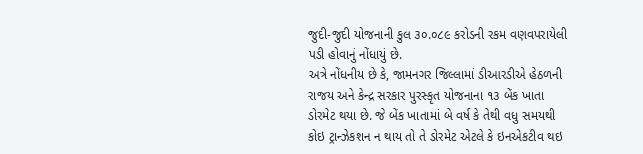જુદી-જુદી યોજનાની કુલ ૩૦.૦૮૯ કરોડની રકમ વણવપરાયેલી પડી હોવાનું નોંધાયું છે.
અત્રે નોંધનીય છે કે, જામનગર જિલ્લામાં ડીઆરડીએ હેઠળની રાજય અને કેન્દ્ર સરકાર પુરસ્કૃત યોજનાના ૧૩ બેંક ખાતા ડોરમેટ થયા છે. જે બેંક ખાતામાં બે વર્ષ કે તેથી વધુ સમયથી કોઇ ટ્રાન્ઝેકશન ન થાય તો તે ડોરમેટ એટલે કે ઇનએકટીવ થઇ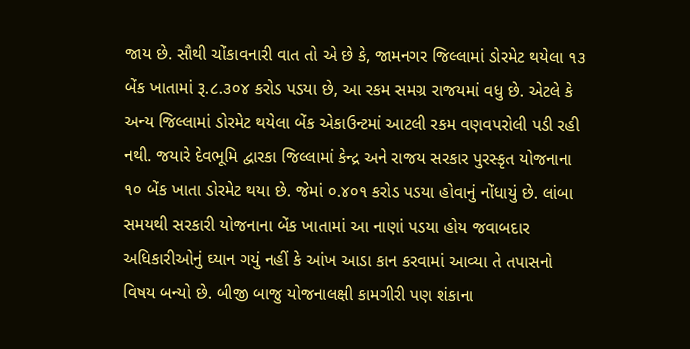જાય છે. સૌથી ચોંકાવનારી વાત તો એ છે કે, જામનગર જિલ્લામાં ડોરમેટ થયેલા ૧૩ બેંક ખાતામાં રૂ.૮.૩૦૪ કરોડ પડયા છે, આ રકમ સમગ્ર રાજયમાં વધુ છે. એટલે કે અન્ય જિલ્લામાં ડોરમેટ થયેલા બેંક એકાઉન્ટમાં આટલી રકમ વણવપરોલી પડી રહી નથી. જયારે દેવભૂમિ દ્વારકા જિલ્લામાં કેન્દ્ર અને રાજય સરકાર પુરસ્કૃત યોજનાના ૧૦ બેંક ખાતા ડોરમેટ થયા છે. જેમાં ૦.૪૦૧ કરોડ પડયા હોવાનું નોંધાયું છે. લાંબા સમયથી સરકારી યોજનાના બેંક ખાતામાં આ નાણાં પડયા હોય જવાબદાર અધિકારીઓનું ઘ્યાન ગયું નહીં કે આંખ આડા કાન કરવામાં આવ્યા તે તપાસનો વિષય બન્યો છે. બીજી બાજુ યોજનાલક્ષી કામગીરી પણ શંકાના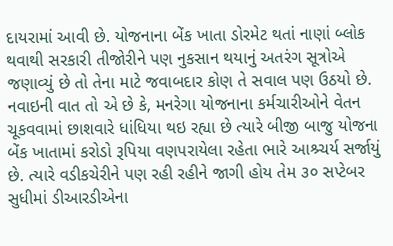દાયરામાં આવી છે. યોજનાના બેંક ખાતા ડોરમેટ થતાં નાણાં બ્લોક થવાથી સરકારી તીજોરીને પણ નુકસાન થયાનું અતરંગ સૂત્રોએ જણાવ્યું છે તો તેના માટે જવાબદાર કોણ તે સવાલ પણ ઉઠયો છે. નવાઇની વાત તો એ છે કે, મનરેગા યોજનાના કર્મચારીઓને વેતન ચૂકવવામાં છાશવારે ધાંધિયા થઇ રહ્યા છે ત્યારે બીજી બાજુ યોજના બેંક ખાતામાં કરોડો રૂપિયા વણપરાયેલા રહેતા ભારે આશ્ર્ચર્ય સર્જાયું છે. ત્યારે વડીકચેરીને પણ રહી રહીને જાગી હોય તેમ ૩૦ સપ્ટેબર સુધીમાં ડીઆરડીએના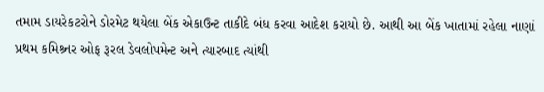તમામ ડાયરેકટરોને ડોરમેટ થયેલા બેંક એકાઉન્ટ તાકીદે બંધ કરવા આદેશ કરાયો છે. આથી આ બેંક ખાતામાં રહેલા નાણાં પ્રથમ કમિશ્ર્નર ઓફ રૂરલ ડેવલોપમેન્ટ અને ત્યારબાદ ત્યાંથી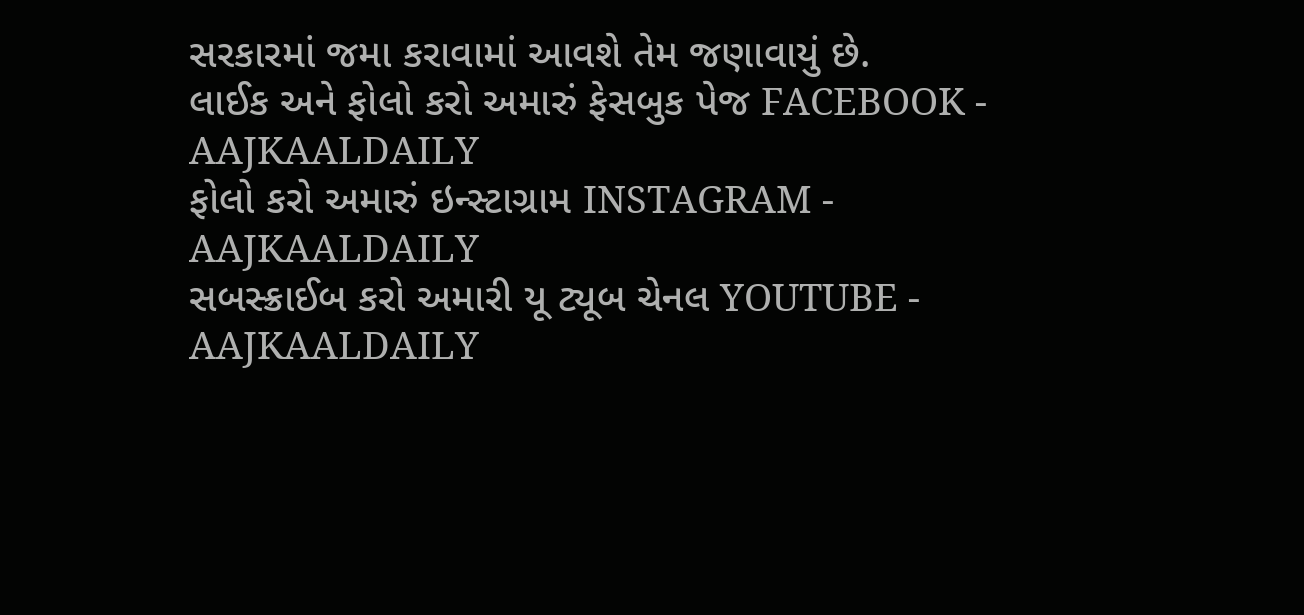સરકારમાં જમા કરાવામાં આવશે તેમ જણાવાયું છે.
લાઈક અને ફોલો કરો અમારું ફેસબુક પેજ FACEBOOK - AAJKAALDAILY
ફોલો કરો અમારું ઇન્સ્ટાગ્રામ INSTAGRAM - AAJKAALDAILY
સબસ્ક્રાઈબ કરો અમારી યૂ ટ્યૂબ ચેનલ YOUTUBE - AAJKAALDAILY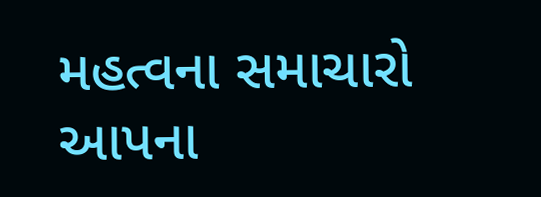મહત્વના સમાચારો આપના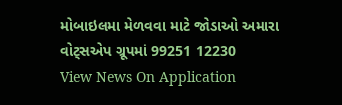મોબાઇલમા મેળવવા માટે જોડાઓ અમારા વોટ્સએપ ગ્રૂપમાં 99251 12230
View News On Application